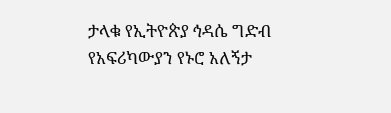ታላቁ የኢትዮጵያ ኅዳሴ ግድብ የአፍሪካውያን የኑሮ አለኝታ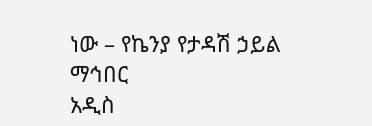ነው – የኬንያ የታዳሽ ኃይል ማኅበር
አዲስ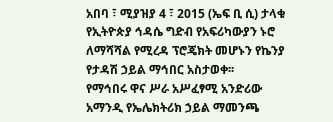አበባ ፣ ሚያዝያ 4 ፣ 2015 (ኤፍ ቢ ሲ) ታላቁ የኢትዮጵያ ኅዳሴ ግድብ የአፍሪካውያን ኑሮ ለማሻሻል የሚረዳ ፕሮጄክት መሆኑን የኬንያ የታዳሽ ኃይል ማኅበር አስታወቀ፡፡
የማኅበሩ ዋና ሥራ አሥፈፃሚ አንድሪው አማንዲ የኤሌክትሪክ ኃይል ማመንጫ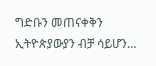ግድቡን መጠናቀቅን ኢትዮጵያውያን ብቻ ሳይሆን…